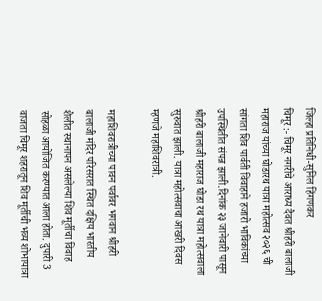जिल्हा प्रतिनिधी-सुनिल हिंगणकर
चिमूर :- चिमूर नगरीचे आराध्य दैवत श्रीहरी बालाजी महाराज यांच्या घोडारथ यात्रा महोत्सव २०२६ ची सांगता शिव पार्वती विवाहाने हजारो भाविकांच्या उपस्थितीत संपन्न झाली.दिनांक २३ जानेवारी पासून श्रीहरी बालाजी महाराज घोडा रथ यात्रा महोत्सवाला सुरुवात झाली. यात्रा महोत्सवाचा आखरी दिवस म्हणजे महाशिवरात्री.

महाशिवरात्रीच्या पावन पर्वावर भगवान श्रीहरी बालाजी मंदिर परिसरात स्थित दक्षिय भारतीय शैलीत स्थानापन असलेल्या शिव मूर्तीचा विवाह सोहळा आयोजित करण्यात आला होता. दुपारी 3 वाजता चिमूर शहरातून शिव मूर्तीची भव्य शोभायात्रा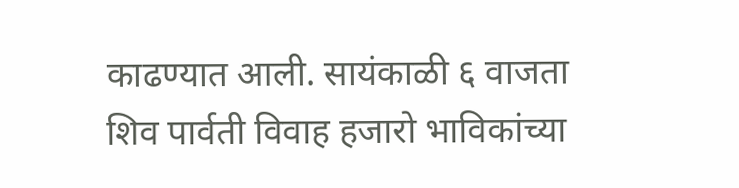काढण्यात आली. सायंकाळी ६ वाजता शिव पार्वती विवाह हजारो भाविकांच्या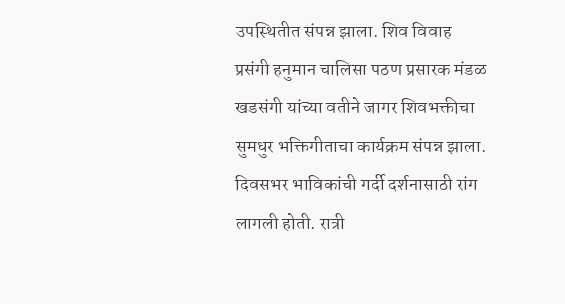उपस्थितीत संपन्न झाला. शिव विवाह प्रसंगी हनुमान चालिसा पठण प्रसारक मंडळ खडसंगी यांच्या वतीने जागर शिवभक्तीचा सुमधुर भक्तिगीताचा कार्यक्रम संपन्न झाला. दिवसभर भाविकांची गर्दी दर्शनासाठी रांग लागली होती. रात्री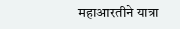महाआरतीने यात्रा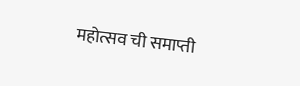महोत्सव ची समाप्ती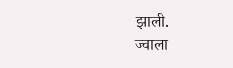झाली.
ज्वाला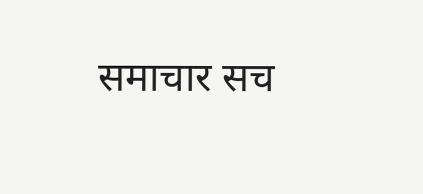समाचार सच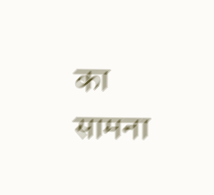का सामना